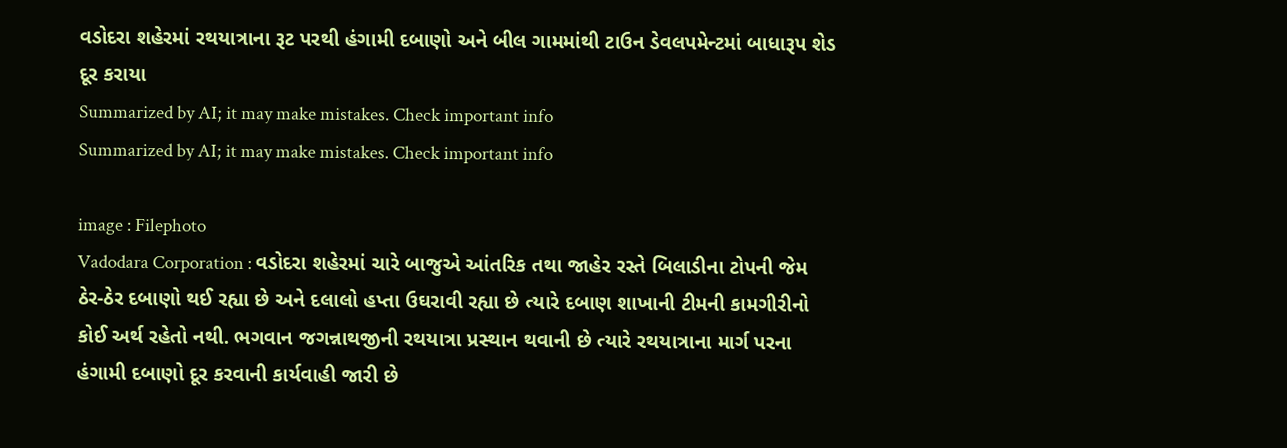વડોદરા શહેરમાં રથયાત્રાના રૂટ પરથી હંગામી દબાણો અને બીલ ગામમાંથી ટાઉન ડેવલપમેન્ટમાં બાધારૂપ શેડ દૂર કરાયા
Summarized by AI; it may make mistakes. Check important info
Summarized by AI; it may make mistakes. Check important info

image : Filephoto
Vadodara Corporation : વડોદરા શહેરમાં ચારે બાજુએ આંતરિક તથા જાહેર રસ્તે બિલાડીના ટોપની જેમ ઠેર-ઠેર દબાણો થઈ રહ્યા છે અને દલાલો હપ્તા ઉઘરાવી રહ્યા છે ત્યારે દબાણ શાખાની ટીમની કામગીરીનો કોઈ અર્થ રહેતો નથી. ભગવાન જગન્નાથજીની રથયાત્રા પ્રસ્થાન થવાની છે ત્યારે રથયાત્રાના માર્ગ પરના હંગામી દબાણો દૂર કરવાની કાર્યવાહી જારી છે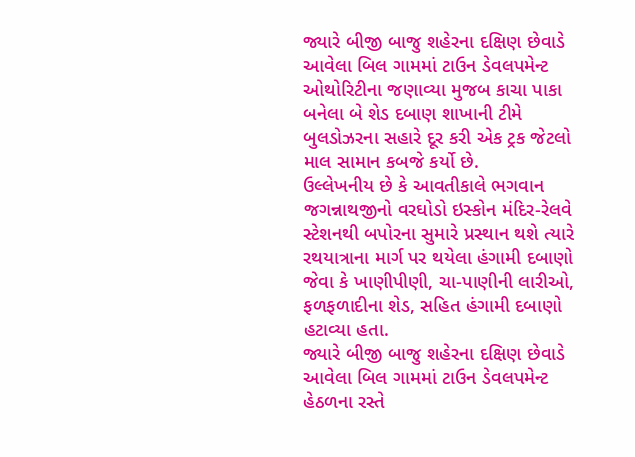જ્યારે બીજી બાજુ શહેરના દક્ષિણ છેવાડે આવેલા બિલ ગામમાં ટાઉન ડેવલપમેન્ટ ઓથોરિટીના જણાવ્યા મુજબ કાચા પાકા બનેલા બે શેડ દબાણ શાખાની ટીમે બુલડોઝરના સહારે દૂર કરી એક ટ્રક જેટલો માલ સામાન કબજે કર્યો છે.
ઉલ્લેખનીય છે કે આવતીકાલે ભગવાન જગન્નાથજીનો વરઘોડો ઇસ્કોન મંદિર-રેલવે સ્ટેશનથી બપોરના સુમારે પ્રસ્થાન થશે ત્યારે રથયાત્રાના માર્ગ પર થયેલા હંગામી દબાણો જેવા કે ખાણીપીણી, ચા-પાણીની લારીઓ, ફળફળાદીના શેડ, સહિત હંગામી દબાણો હટાવ્યા હતા.
જ્યારે બીજી બાજુ શહેરના દક્ષિણ છેવાડે આવેલા બિલ ગામમાં ટાઉન ડેવલપમેન્ટ હેઠળના રસ્તે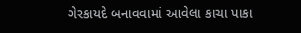ગેરકાયદે બનાવવામાં આવેલા કાચા પાકા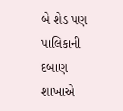બે શેડ પણ પાલિકાની દબાણ શાખાએ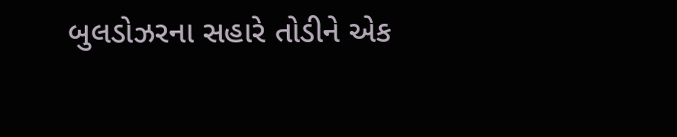બુલડોઝરના સહારે તોડીને એક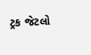ટ્રક જેટલો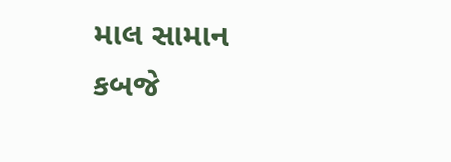માલ સામાન કબજે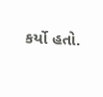કર્યો હતો.